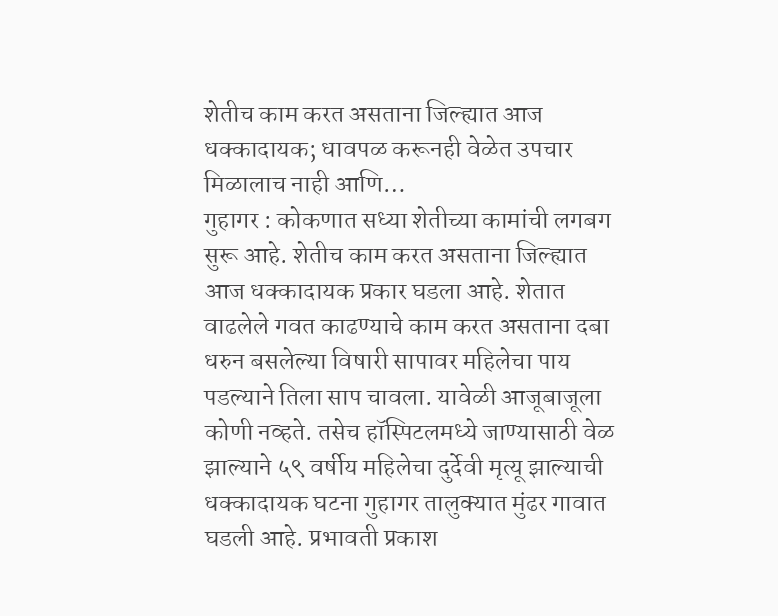शेतीच काम करत असताना जिल्ह्यात आज धक्कादायक; धावपळ करूनही वेळेत उपचार मिळालाच नाही आणि…
गुहागर : कोकणात सध्या शेतीच्या कामांची लगबग सुरू आहे. शेतीच काम करत असताना जिल्ह्यात आज धक्कादायक प्रकार घडला आहे. शेतात वाढलेले गवत काढण्याचे काम करत असताना दबा धरुन बसलेल्या विषारी सापावर महिलेचा पाय पडल्याने तिला साप चावला. यावेळी आजूबाजूला कोणी नव्हते. तसेच हॉस्पिटलमध्ये जाण्यासाठी वेळ झाल्याने ५९ वर्षीय महिलेचा दुर्देवी मृत्यू झाल्याची धक्कादायक घटना गुहागर तालुक्यात मुंढर गावात घडली आहे. प्रभावती प्रकाश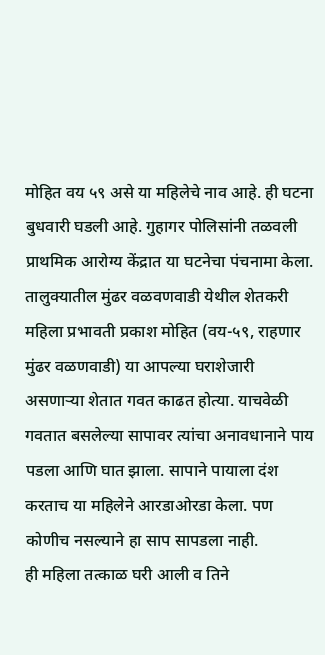मोहित वय ५९ असे या महिलेचे नाव आहे. ही घटना बुधवारी घडली आहे. गुहागर पोलिसांनी तळवली प्राथमिक आरोग्य केंद्रात या घटनेचा पंचनामा केला.
तालुक्यातील मुंढर वळवणवाडी येथील शेतकरी महिला प्रभावती प्रकाश मोहित (वय-५९, राहणार मुंढर वळणवाडी) या आपल्या घराशेजारी असणाऱ्या शेतात गवत काढत होत्या. याचवेळी गवतात बसलेल्या सापावर त्यांचा अनावधानाने पाय पडला आणि घात झाला. सापाने पायाला दंश करताच या महिलेने आरडाओरडा केला. पण कोणीच नसल्याने हा साप सापडला नाही.
ही महिला तत्काळ घरी आली व तिने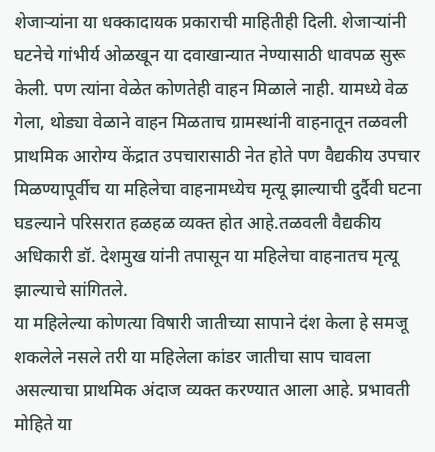शेजाऱ्यांना या धक्कादायक प्रकाराची माहितीही दिली. शेजाऱ्यांनी घटनेचे गांभीर्य ओळखून या दवाखान्यात नेण्यासाठी धावपळ सुरू केली. पण त्यांना वेळेत कोणतेही वाहन मिळाले नाही. यामध्ये वेळ गेला, थोड्या वेळाने वाहन मिळताच ग्रामस्थांनी वाहनातून तळवली प्राथमिक आरोग्य केंद्रात उपचारासाठी नेत होते पण वैद्यकीय उपचार मिळण्यापूर्वीच या महिलेचा वाहनामध्येच मृत्यू झाल्याची दुर्दैवी घटना घडल्याने परिसरात हळहळ व्यक्त होत आहे.तळवली वैद्यकीय अधिकारी डॉ. देशमुख यांनी तपासून या महिलेचा वाहनातच मृत्यू झाल्याचे सांगितले.
या महिलेल्या कोणत्या विषारी जातीच्या सापाने दंश केला हे समजू शकलेले नसले तरी या महिलेला कांडर जातीचा साप चावला असल्याचा प्राथमिक अंदाज व्यक्त करण्यात आला आहे. प्रभावती मोहिते या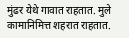मुंढर येथे गावात राहतात. मुले कामानिमित्त शहरात राहतात.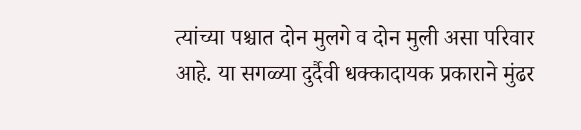त्यांच्या पश्चात दोन मुलगे व दोन मुली असा परिवार आहे. या सगळ्या दुर्दैवी धक्कादायक प्रकाराने मुंढर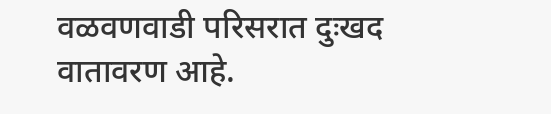वळवणवाडी परिसरात दुःखद वातावरण आहे.